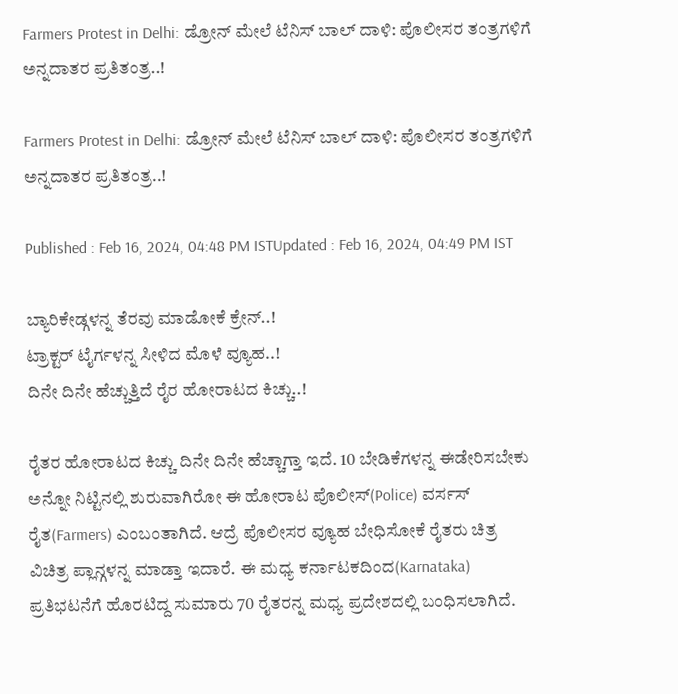Farmers Protest in Delhi: ಡ್ರೋನ್ ಮೇಲೆ ಟೆನಿಸ್ ಬಾಲ್ ದಾಳಿ: ಪೊಲೀಸರ ತಂತ್ರಗಳಿಗೆ ಅನ್ನದಾತರ ಪ್ರತಿತಂತ್ರ..!

Farmers Protest in Delhi: ಡ್ರೋನ್ ಮೇಲೆ ಟೆನಿಸ್ ಬಾಲ್ ದಾಳಿ: ಪೊಲೀಸರ ತಂತ್ರಗಳಿಗೆ ಅನ್ನದಾತರ ಪ್ರತಿತಂತ್ರ..!

Published : Feb 16, 2024, 04:48 PM ISTUpdated : Feb 16, 2024, 04:49 PM IST

ಬ್ಯಾರಿಕೇಡ್ಗಳನ್ನ ತೆರವು ಮಾಡೋಕೆ ಕ್ರೇನ್..!
ಟ್ರಾಕ್ಟರ್ ಟೈರ್ಗಳನ್ನ ಸೀಳಿದ ಮೊಳೆ ವ್ಯೂಹ..!
ದಿನೇ ದಿನೇ ಹೆಚ್ಚುತ್ತಿದೆ ರೈರ ಹೋರಾಟದ ಕಿಚ್ಚು..!

ರೈತರ ಹೋರಾಟದ ಕಿಚ್ಚು ದಿನೇ ದಿನೇ ಹೆಚ್ಚಾಗ್ತಾ ಇದೆ. 10 ಬೇಡಿಕೆಗಳನ್ನ ಈಡೇರಿಸಬೇಕು ಅನ್ನೋ ನಿಟ್ಟಿನಲ್ಲಿ ಶುರುವಾಗಿರೋ ಈ ಹೋರಾಟ ಪೊಲೀಸ್(Police) ವರ್ಸಸ್ ರೈತ(Farmers) ಎಂಬಂತಾಗಿದೆ. ಆದ್ರೆ ಪೊಲೀಸರ ವ್ಯೂಹ ಬೇಧಿಸೋಕೆ ರೈತರು ಚಿತ್ರ ವಿಚಿತ್ರ ಪ್ಲಾನ್ಗಳನ್ನ ಮಾಡ್ತಾ ಇದಾರೆ. ಈ ಮಧ್ಯ ಕರ್ನಾಟಕದಿಂದ(Karnataka) ಪ್ರತಿಭಟನೆಗೆ ಹೊರಟಿದ್ದ ಸುಮಾರು 70 ರೈತರನ್ನ ಮಧ್ಯ ಪ್ರದೇಶದಲ್ಲಿ ಬಂಧಿಸಲಾಗಿದೆ.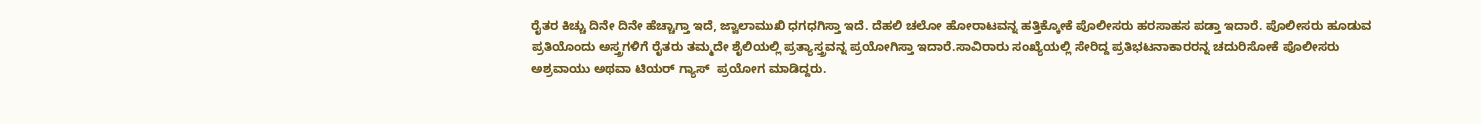ರೈತರ ಕಿಚ್ಚು ದಿನೇ ದಿನೇ ಹೆಚ್ಚಾಗ್ತಾ ಇದೆ, ಜ್ವಾಲಾಮುಖಿ ಧಗಧಗಿಸ್ತಾ ಇದೆ. ದೆಹಲಿ ಚಲೋ ಹೋರಾಟವನ್ನ ಹತ್ತಿಕ್ಕೋಕೆ ಪೊಲೀಸರು ಹರಸಾಹಸ ಪಡ್ತಾ ಇದಾರೆ. ಪೊಲೀಸರು ಹೂಡುವ ಪ್ರತಿಯೊಂದು ಅಸ್ತ್ರಗಳಿಗೆ ರೈತರು ತಮ್ಮದೇ ಶೈಲಿಯಲ್ಲಿ ಪ್ರತ್ಯಾಸ್ತ್ರವನ್ನ ಪ್ರಯೋಗಿಸ್ತಾ ಇದಾರೆ.ಸಾವಿರಾರು ಸಂಖ್ಯೆಯಲ್ಲಿ ಸೇರಿದ್ದ ಪ್ರತಿಭಟನಾಕಾರರನ್ನ ಚದುರಿಸೋಕೆ ಪೊಲೀಸರು ಅಶ್ರವಾಯು ಅಥವಾ ಟಿಯರ್ ಗ್ಯಾಸ್  ಪ್ರಯೋಗ ಮಾಡಿದ್ದರು.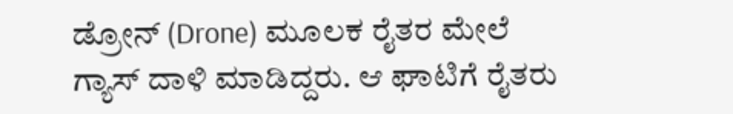ಡ್ರೋನ್ (Drone) ಮೂಲಕ ರೈತರ ಮೇಲೆ ಗ್ಯಾಸ್ ದಾಳಿ ಮಾಡಿದ್ದರು. ಆ ಘಾಟಿಗೆ ರೈತರು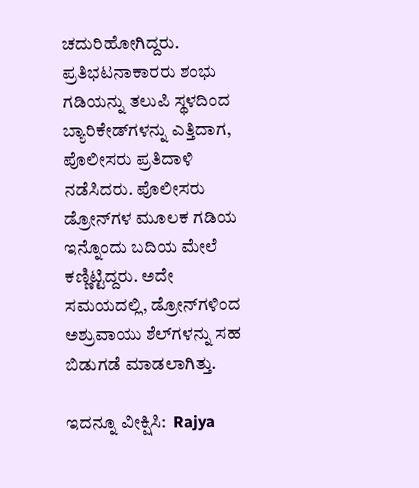ಚದುರಿಹೋಗಿದ್ದರು. ಪ್ರತಿಭಟನಾಕಾರರು ಶಂಭು ಗಡಿಯನ್ನು ತಲುಪಿ ಸ್ಥಳದಿಂದ ಬ್ಯಾರಿಕೇಡ್‌ಗಳನ್ನು ಎತ್ತಿದಾಗ, ಪೊಲೀಸರು ಪ್ರತಿದಾಳಿ ನಡೆಸಿದರು. ಪೊಲೀಸರು ಡ್ರೋನ್‌ಗಳ ಮೂಲಕ ಗಡಿಯ ಇನ್ನೊಂದು ಬದಿಯ ಮೇಲೆ ಕಣ್ಣಿಟ್ಟಿದ್ದರು. ಅದೇ ಸಮಯದಲ್ಲಿ, ಡ್ರೋನ್‌ಗಳಿಂದ ಅಶ್ರುವಾಯು ಶೆಲ್‌ಗಳನ್ನು ಸಹ ಬಿಡುಗಡೆ ಮಾಡಲಾಗಿತ್ತು.

ಇದನ್ನೂ ವೀಕ್ಷಿಸಿ:  Rajya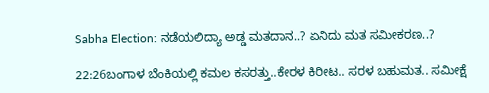Sabha Election: ನಡೆಯಲಿದ್ಯಾ ಅಡ್ಡ ಮತದಾನ..? ಏನಿದು ಮತ ಸಮೀಕರಣ..?

22:26ಬಂಗಾಳ ಬೆಂಕಿಯಲ್ಲಿ ಕಮಲ ಕಸರತ್ತು..ಕೇರಳ ಕಿರೀಟ.. ಸರಳ ಬಹುಮತ.. ಸಮೀಕ್ಷೆ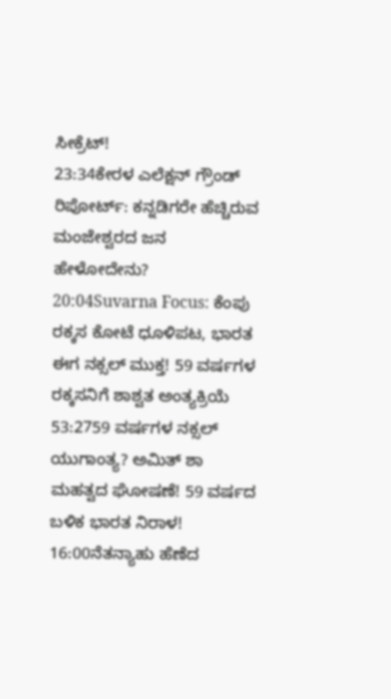ಸೀಕ್ರೆಟ್!
23:34ಕೇರಳ ಎಲೆಕ್ಷನ್ ಗ್ರೌಂಡ್ ರಿಪೋರ್ಟ್: ಕನ್ನಡಿಗರೇ ಹೆಚ್ಚಿರುವ ಮಂಜೇಶ್ವರದ ಜನ ಹೇಳೋದೇನು?
20:04Suvarna Focus: ಕೆಂಪು ರಕ್ಕಸ ಕೋಟೆ ಧೂಳಿಪಟ, ಭಾರತ ಈಗ ನಕ್ಸಲ್ ಮುಕ್ತ! 59 ವರ್ಷಗಳ ರಕ್ಕಸನಿಗೆ ಶಾಶ್ವತ ಅಂತ್ಯಕ್ರಿಯೆ
53:2759 ವರ್ಷಗಳ ನಕ್ಸಲ್ ಯುಗಾಂತ್ಯ? ಅಮಿತ್ ಶಾ ಮಹತ್ವದ ಘೋಷಣೆ! 59 ವರ್ಷದ ಬಳಿಕ ಭಾರತ ನಿರಾಳ!
16:00ನೆತನ್ಯಾಹು ಹೆಣೆದ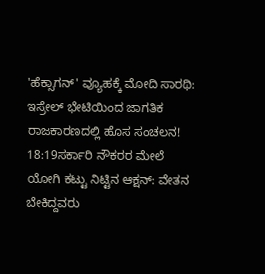'ಹೆಕ್ಸಾಗನ್' ವ್ಯೂಹಕ್ಕೆ ಮೋದಿ ಸಾರಥಿ: ಇಸ್ರೇಲ್ ಭೇಟಿಯಿಂದ ಜಾಗತಿಕ ರಾಜಕಾರಣದಲ್ಲಿ ಹೊಸ ಸಂಚಲನ!
18:19ಸರ್ಕಾರಿ ನೌಕರರ ಮೇಲೆ ಯೋಗಿ ಕಟ್ಟು ನಿಟ್ಟಿನ ಆಕ್ಷನ್: ವೇತನ ಬೇಕಿದ್ದವರು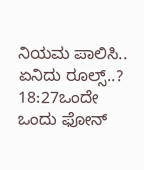ನಿಯಮ ಪಾಲಿಸಿ.. ಏನಿದು ರೂಲ್ಸ್..?
18:27ಒಂದೇ ಒಂದು ಫೋನ್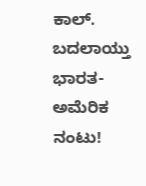ಕಾಲ್. ಬದಲಾಯ್ತು ಭಾರತ-ಅಮೆರಿಕ ನಂಟು!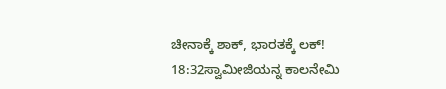ಚೀನಾಕ್ಕೆ ಶಾಕ್, ಭಾರತಕ್ಕೆ ಲಕ್!
18:32ಸ್ವಾಮೀಜಿಯನ್ನ ಕಾಲನೇಮಿ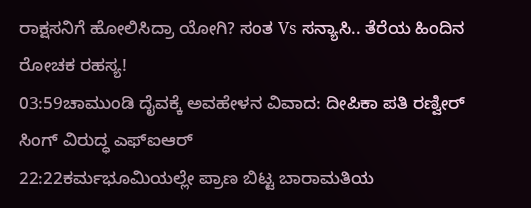ರಾಕ್ಷಸನಿಗೆ ಹೋಲಿಸಿದ್ರಾ ಯೋಗಿ? ಸಂತ Vs ಸನ್ಯಾಸಿ.. ತೆರೆಯ ಹಿಂದಿನ ರೋಚಕ ರಹಸ್ಯ!
03:59ಚಾಮುಂಡಿ ದೈವಕ್ಕೆ ಅವಹೇಳನ ವಿವಾದ: ದೀಪಿಕಾ ಪತಿ ರಣ್ವೀರ್ ಸಿಂಗ್ ವಿರುದ್ಧ ಎಫ್‌ಐಆರ್
22:22ಕರ್ಮಭೂಮಿಯಲ್ಲೇ ಪ್ರಾಣ ಬಿಟ್ಟ ಬಾರಾಮತಿಯ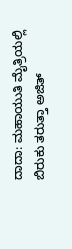ದಾದಾ: ಮಹಾಯುತಿ ಮೈತ್ರಿಯಲ್ಲಿ ಬಿರುಕು ತರುತ್ತಾ ಅಜಿತ್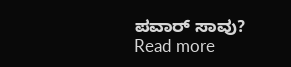ಪವಾರ್ ಸಾವು?
Read more